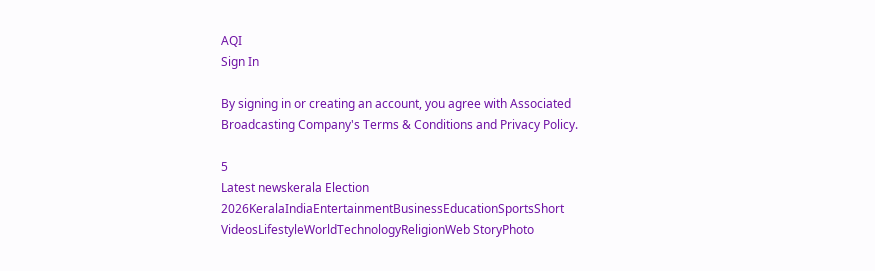AQI
Sign In

By signing in or creating an account, you agree with Associated Broadcasting Company's Terms & Conditions and Privacy Policy.

5
Latest newskerala Election 2026KeralaIndiaEntertainmentBusinessEducationSportsShort VideosLifestyleWorldTechnologyReligionWeb StoryPhoto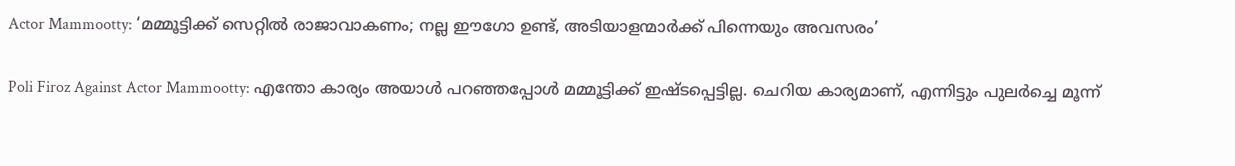Actor Mammootty: ‘മമ്മൂട്ടിക്ക് സെറ്റില്‍ രാജാവാകണം; നല്ല ഈഗോ ഉണ്ട്, അടിയാളന്മാര്‍ക്ക് പിന്നെയും അവസരം’

Poli Firoz Against Actor Mammootty: എന്തോ കാര്യം അയാള്‍ പറഞ്ഞപ്പോള്‍ മമ്മൂട്ടിക്ക് ഇഷ്ടപ്പെട്ടില്ല. ചെറിയ കാര്യമാണ്, എന്നിട്ടും പുലര്‍ച്ചെ മൂന്ന്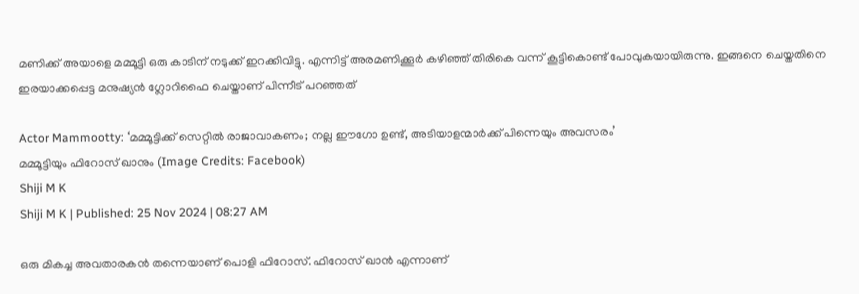മണിക്ക് അയാളെ മമ്മൂട്ടി ഒരു കാടിന് നടുക്ക് ഇറക്കിവിട്ടു. എന്നിട്ട് അരമണിക്കൂര്‍ കഴിഞ്ഞ് തിരികെ വന്ന് കൂട്ടികൊണ്ട് പോവുകയായിരുന്നു. ഇങ്ങനെ ചെയ്തതിനെ ഇരയാക്കപ്പെട്ട മനുഷ്യന്‍ ഗ്ലോറിഫൈ ചെയ്താണ് പിന്നീട് പറഞ്ഞത്

Actor Mammootty: ‘മമ്മൂട്ടിക്ക് സെറ്റില്‍ രാജാവാകണം; നല്ല ഈഗോ ഉണ്ട്, അടിയാളന്മാര്‍ക്ക് പിന്നെയും അവസരം’
മമ്മൂട്ടിയും ഫിറോസ് ഖാനും (Image Credits: Facebook)
Shiji M K
Shiji M K | Published: 25 Nov 2024 | 08:27 AM

ഒരു മികച്ച അവതാരകന്‍ തന്നെയാണ് പൊളി ഫിറോസ്. ഫിറോസ് ഖാന്‍ എന്നാണ്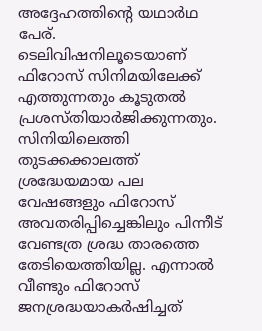അദ്ദേഹത്തിന്റെ യഥാര്‍ഥ പേര്. ടെലിവിഷനിലൂടെയാണ് ഫിറോസ് സിനിമയിലേക്ക് എത്തുന്നതും കൂടുതല്‍ പ്രശസ്തിയാര്‍ജിക്കുന്നതും. സിനിയിലെത്തി തുടക്കക്കാലത്ത് ശ്രദ്ധേയമായ പല വേഷങ്ങളും ഫിറോസ് അവതരിപ്പിച്ചെങ്കിലും പിന്നീട് വേണ്ടത്ര ശ്രദ്ധ താരത്തെ തേടിയെത്തിയില്ല. എന്നാല്‍ വീണ്ടും ഫിറോസ് ജനശ്രദ്ധയാകര്‍ഷിച്ചത്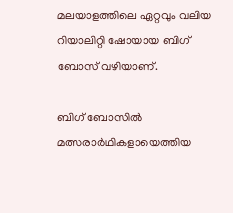മലയാളത്തിലെ ഏറ്റവും വലിയ റിയാലിറ്റി ഷോയായ ബിഗ് ബോസ് വഴിയാണ്.

ബിഗ് ബോസില്‍ മത്സരാര്‍ഥികളായെത്തിയ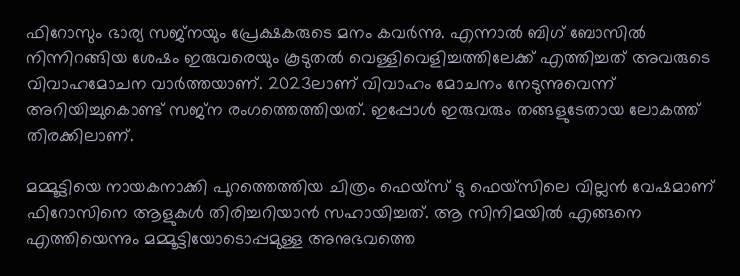ഫിറോസും ഭാര്യ സജ്‌നയും പ്രേക്ഷകരുടെ മനം കവര്‍ന്നു. എന്നാല്‍ ബിഗ് ബോസില്‍ നിന്നിറങ്ങിയ ശേഷം ഇരുവരെയും കൂടുതല്‍ വെള്ളിവെളിച്ചത്തിലേക്ക് എത്തിച്ചത് അവരുടെ വിവാഹമോചന വാര്‍ത്തയാണ്. 2023ലാണ് വിവാഹം മോചനം നേടുന്നുവെന്ന് അറിയിച്ചുകൊണ്ട് സജ്‌ന രംഗത്തെത്തിയത്. ഇപ്പോള്‍ ഇരുവരും തങ്ങളുടേതായ ലോകത്ത് തിരക്കിലാണ്.

മമ്മൂട്ടിയെ നായകനാക്കി പുറത്തെത്തിയ ചിത്രം ഫെയ്‌സ് ടു ഫെയ്‌സിലെ വില്ലന്‍ വേഷമാണ് ഫിറോസിനെ ആളുകള്‍ തിരിച്ചറിയാന്‍ സഹായിച്ചത്. ആ സിനിമയില്‍ എങ്ങനെ എത്തിയെന്നും മമ്മൂട്ടിയോടൊപ്പമുള്ള അനുഭവത്തെ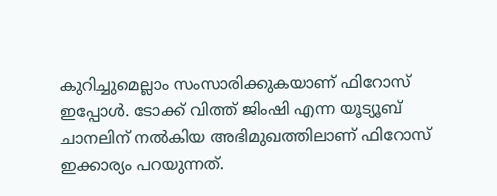കുറിച്ചുമെല്ലാം സംസാരിക്കുകയാണ് ഫിറോസ് ഇപ്പോള്‍. ടോക്ക് വിത്ത് ജിംഷി എന്ന യൂട്യൂബ് ചാനലിന് നല്‍കിയ അഭിമുഖത്തിലാണ് ഫിറോസ് ഇക്കാര്യം പറയുന്നത്.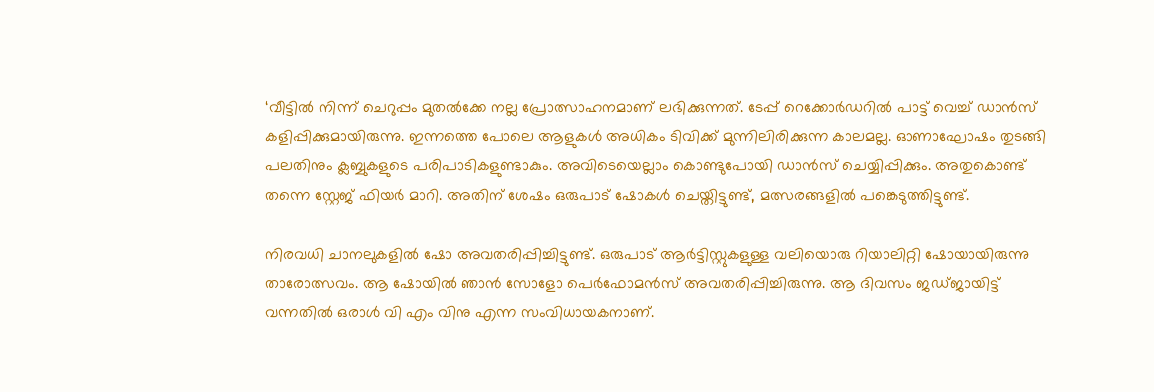‘വീട്ടില്‍ നിന്ന് ചെറുപ്പം മുതല്‍ക്കേ നല്ല പ്രോത്സാഹനമാണ് ലഭിക്കുന്നത്. ടേപ്പ് റെക്കോര്‍ഡറില്‍ പാട്ട് വെച്ച് ഡാന്‍സ് കളിപ്പിക്കുമായിരുന്നു. ഇന്നത്തെ പോലെ ആളുകള്‍ അധികം ടിവിക്ക് മുന്നിലിരിക്കുന്ന കാലമല്ല. ഓണാഘോഷം തുടങ്ങി പലതിനും ക്ലബ്ബുകളുടെ പരിപാടികളുണ്ടാകും. അവിടെയെല്ലാം കൊണ്ടുപോയി ഡാന്‍സ് ചെയ്യിപ്പിക്കും. അതുകൊണ്ട് തന്നെ സ്റ്റേജ് ഫിയര്‍ മാറി. അതിന് ശേഷം ഒരുപാട് ഷോകള്‍ ചെയ്തിട്ടുണ്ട്, മത്സരങ്ങളില്‍ പങ്കെടുത്തിട്ടുണ്ട്.

നിരവധി ചാനലുകളില്‍ ഷോ അവതരിപ്പിച്ചിട്ടുണ്ട്. ഒരുപാട് ആര്‍ട്ടിസ്റ്റുകളുള്ള വലിയൊരു റിയാലിറ്റി ഷോയായിരുന്നു താരോത്സവം. ആ ഷോയില്‍ ഞാന്‍ സോളോ പെര്‍ഫോമന്‍സ് അവതരിപ്പിച്ചിരുന്നു. ആ ദിവസം ജഡ്ജായിട്ട് വന്നതില്‍ ഒരാള്‍ വി എം വിനു എന്ന സംവിധായകനാണ്.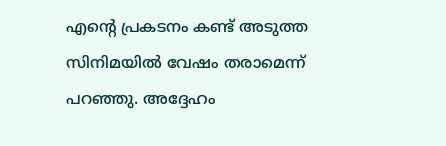എന്റെ പ്രകടനം കണ്ട് അടുത്ത സിനിമയില്‍ വേഷം തരാമെന്ന് പറഞ്ഞു. അദ്ദേഹം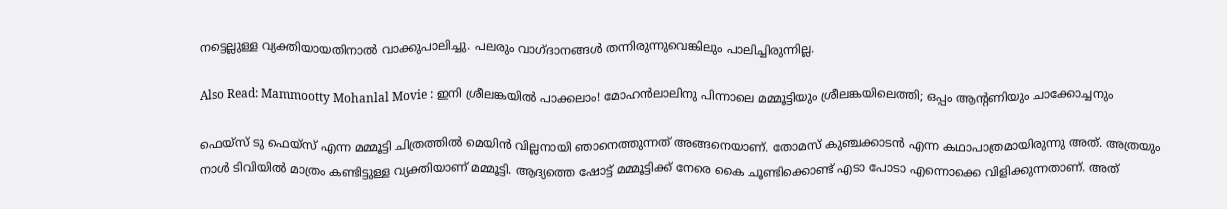നട്ടെല്ലുള്ള വ്യക്തിയായതിനാല്‍ വാക്കുപാലിച്ചു. പലരും വാഗ്ദാനങ്ങള്‍ തന്നിരുന്നുവെങ്കിലും പാലിച്ചിരുന്നില്ല.

Also Read: Mammootty Mohanlal Movie : ഇനി ശ്രീലങ്കയിൽ പാക്കലാം! മോഹൻലാലിനു പിന്നാലെ മമ്മൂട്ടിയും ശ്രീലങ്കയിലെത്തി; ഒപ്പം ആന്റണിയും ചാക്കോച്ചനും

ഫെയ്‌സ് ടു ഫെയ്‌സ് എന്ന മമ്മൂട്ടി ചിത്രത്തില്‍ മെയിന്‍ വില്ലനായി ഞാനെത്തുന്നത് അങ്ങനെയാണ്. തോമസ് കുഞ്ചക്കാടന്‍ എന്ന കഥാപാത്രമായിരുന്നു അത്. അത്രയും നാള്‍ ടിവിയില്‍ മാത്രം കണ്ടിട്ടുള്ള വ്യക്തിയാണ് മമ്മൂട്ടി. ആദ്യത്തെ ഷോട്ട് മമ്മൂട്ടിക്ക് നേരെ കൈ ചൂണ്ടിക്കൊണ്ട് എടാ പോടാ എന്നൊക്കെ വിളിക്കുന്നതാണ്. അത്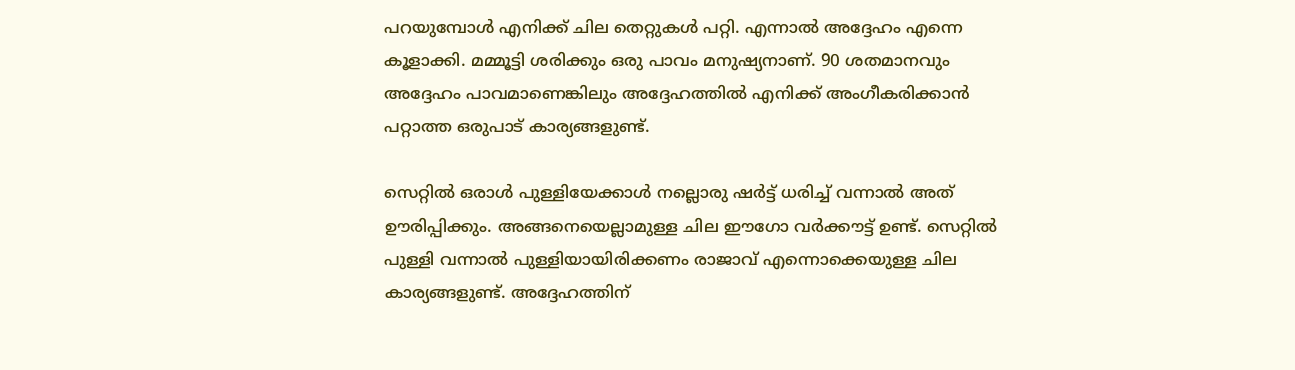പറയുമ്പോള്‍ എനിക്ക് ചില തെറ്റുകള്‍ പറ്റി. എന്നാല്‍ അദ്ദേഹം എന്നെ കൂളാക്കി. മമ്മൂട്ടി ശരിക്കും ഒരു പാവം മനുഷ്യനാണ്. 90 ശതമാനവും അദ്ദേഹം പാവമാണെങ്കിലും അദ്ദേഹത്തില്‍ എനിക്ക് അംഗീകരിക്കാന്‍ പറ്റാത്ത ഒരുപാട് കാര്യങ്ങളുണ്ട്.

സെറ്റില്‍ ഒരാള്‍ പുള്ളിയേക്കാള്‍ നല്ലൊരു ഷര്‍ട്ട് ധരിച്ച് വന്നാല്‍ അത് ഊരിപ്പിക്കും. അങ്ങനെയെല്ലാമുള്ള ചില ഈഗോ വര്‍ക്കൗട്ട് ഉണ്ട്. സെറ്റില്‍ പുള്ളി വന്നാല്‍ പുള്ളിയായിരിക്കണം രാജാവ് എന്നൊക്കെയുള്ള ചില കാര്യങ്ങളുണ്ട്. അദ്ദേഹത്തിന്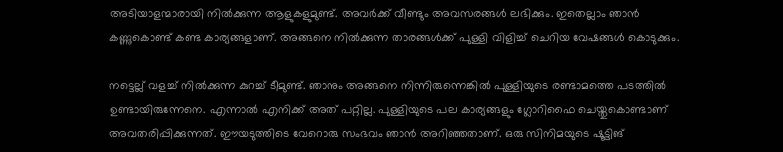അടിയാളന്മാരായി നില്‍ക്കുന്ന ആളുകളുമുണ്ട്. അവര്‍ക്ക് വീണ്ടും അവസരങ്ങള്‍ ലഭിക്കും. ഇതെല്ലാം ഞാന്‍ കണ്ണുകൊണ്ട് കണ്ട കാര്യങ്ങളാണ്. അങ്ങനെ നില്‍ക്കുന്ന താരങ്ങള്‍ക്ക് പുള്ളി വിളിച്ച് ചെറിയ വേഷങ്ങള്‍ കൊടുക്കും.

നട്ടെല്ല് വളച്ച് നില്‍ക്കുന്ന കുറച്ച് ടീമുണ്ട്. ഞാനും അങ്ങനെ നിന്നിരുന്നെങ്കില്‍ പുള്ളിയുടെ രണ്ടാമത്തെ പടത്തില്‍ ഉണ്ടായിരുന്നേനെ. എന്നാല്‍ എനിക്ക് അത് പറ്റില്ല. പുള്ളിയുടെ പല കാര്യങ്ങളും ഗ്ലോറിഫൈ ചെയ്തുകൊണ്ടാണ് അവതരിപ്പിക്കുന്നത്. ഈയടുത്തിടെ വേറൊരു സംഭവം ഞാന്‍ അറിഞ്ഞതാണ്. ഒരു സിനിമയുടെ ഷൂട്ടിങ്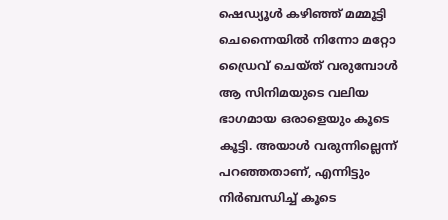ഷെഡ്യൂള്‍ കഴിഞ്ഞ് മമ്മൂട്ടി ചെന്നൈയില്‍ നിന്നോ മറ്റോ ഡ്രൈവ് ചെയ്ത് വരുമ്പോള്‍ ആ സിനിമയുടെ വലിയ ഭാഗമായ ഒരാളെയും കൂടെ കൂട്ടി. അയാള്‍ വരുന്നില്ലെന്ന് പറഞ്ഞതാണ്, എന്നിട്ടും നിര്‍ബന്ധിച്ച് കൂടെ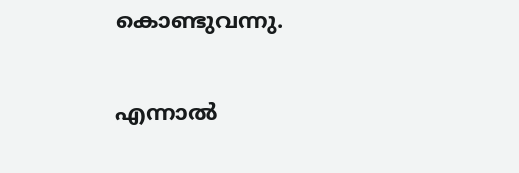കൊണ്ടുവന്നു.

എന്നാല്‍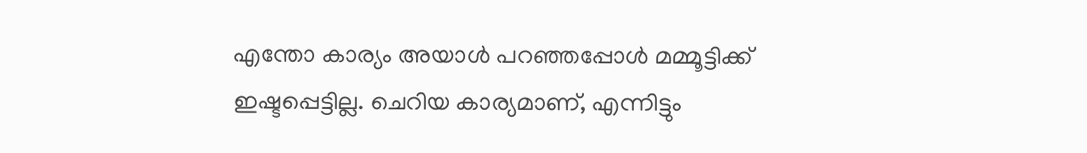എന്തോ കാര്യം അയാള്‍ പറഞ്ഞപ്പോള്‍ മമ്മൂട്ടിക്ക് ഇഷ്ടപ്പെട്ടില്ല. ചെറിയ കാര്യമാണ്, എന്നിട്ടും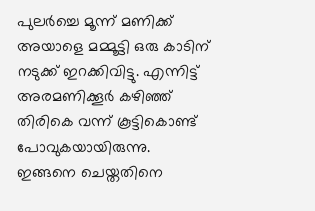പുലര്‍ച്ചെ മൂന്ന് മണിക്ക് അയാളെ മമ്മൂട്ടി ഒരു കാടിന് നടുക്ക് ഇറക്കിവിട്ടു. എന്നിട്ട് അരമണിക്കൂര്‍ കഴിഞ്ഞ് തിരികെ വന്ന് കൂട്ടികൊണ്ട് പോവുകയായിരുന്നു. ഇങ്ങനെ ചെയ്തതിനെ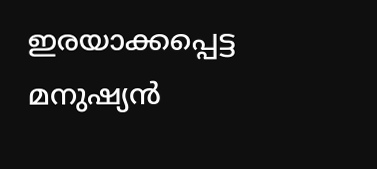ഇരയാക്കപ്പെട്ട മനുഷ്യന്‍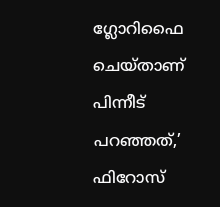ഗ്ലോറിഫൈ ചെയ്താണ് പിന്നീട് പറഞ്ഞത്,’ ഫിറോസ്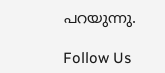പറയുന്നു.

Follow Us